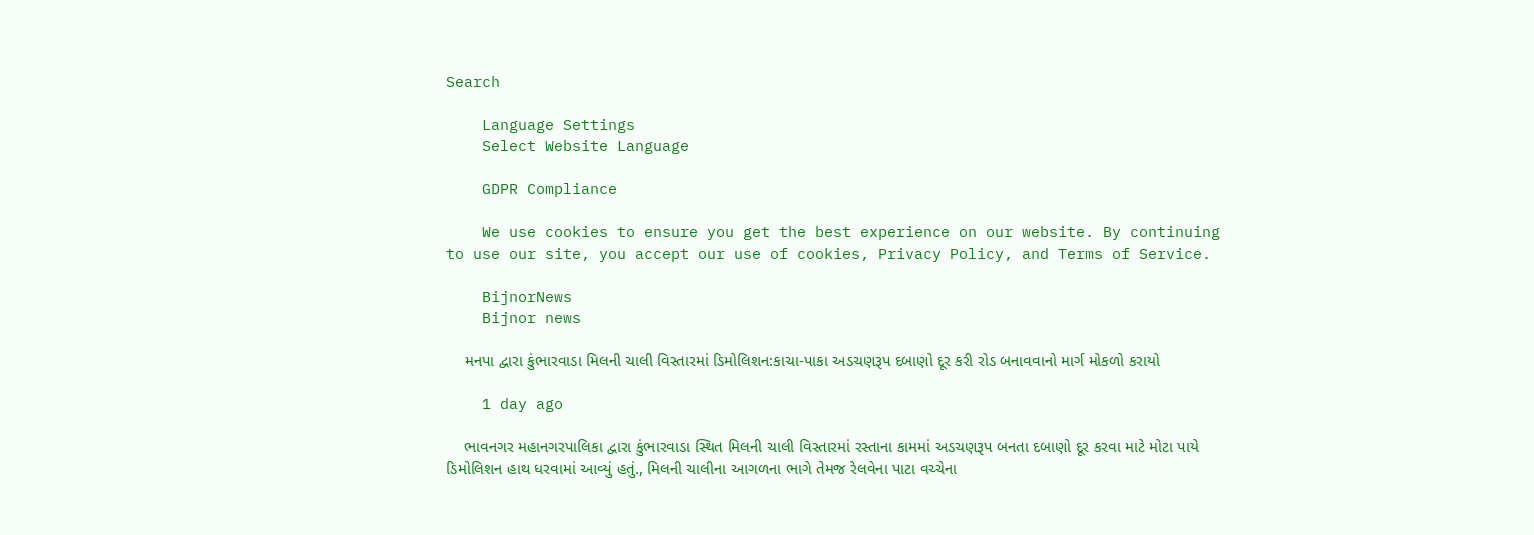Search

    Language Settings
    Select Website Language

    GDPR Compliance

    We use cookies to ensure you get the best experience on our website. By continuing to use our site, you accept our use of cookies, Privacy Policy, and Terms of Service.

    BijnorNews
    Bijnor news

    મનપા દ્વારા કુંભારવાડા મિલની ચાલી વિસ્તારમાં ડિમોલિશન:કાચા-પાકા અડચણરૂપ દબાણો દૂર કરી રોડ બનાવવાનો માર્ગ મોકળો કરાયો

    1 day ago

    ભાવનગર મહાનગરપાલિકા દ્વારા કુંભારવાડા સ્થિત મિલની ચાલી વિસ્તારમાં રસ્તાના કામમાં અડચણરૂપ બનતા દબાણો દૂર કરવા માટે મોટા પાયે ડિમોલિશન હાથ ધરવામાં આવ્યું હતું., મિલની ચાલીના આગળના ભાગે તેમજ રેલવેના પાટા વચ્ચેના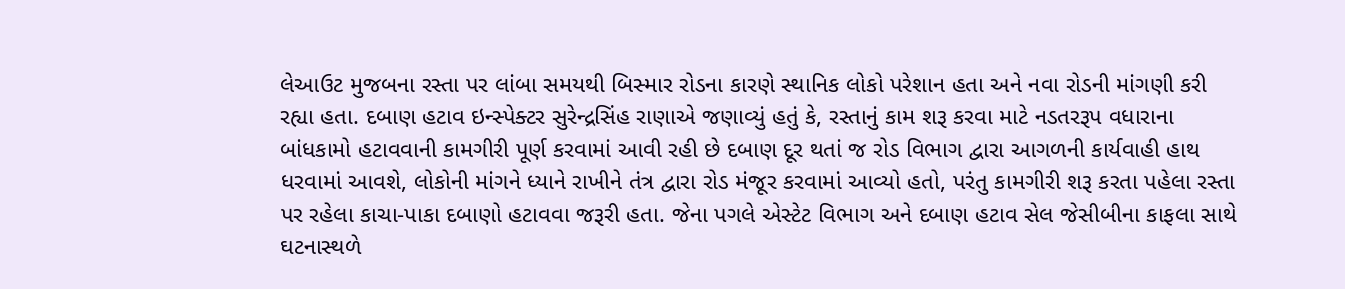લેઆઉટ મુજબના રસ્તા પર લાંબા સમયથી બિસ્માર રોડના કારણે સ્થાનિક લોકો પરેશાન હતા અને નવા રોડની માંગણી કરી રહ્યા હતા. દબાણ હટાવ ઇન્સ્પેક્ટર સુરેન્દ્રસિંહ રાણાએ જણાવ્યું હતું કે, રસ્તાનું કામ શરૂ કરવા માટે નડતરરૂપ વધારાના બાંધકામો હટાવવાની કામગીરી પૂર્ણ કરવામાં આવી રહી છે દબાણ દૂર થતાં જ રોડ વિભાગ દ્વારા આગળની કાર્યવાહી હાથ ધરવામાં આવશે, લોકોની માંગને ધ્યાને રાખીને તંત્ર દ્વારા રોડ મંજૂર કરવામાં આવ્યો હતો, પરંતુ કામગીરી શરૂ કરતા પહેલા રસ્તા પર રહેલા કાચા-પાકા દબાણો હટાવવા જરૂરી હતા. જેના પગલે એસ્ટેટ વિભાગ અને દબાણ હટાવ સેલ જેસીબીના કાફલા સાથે ઘટનાસ્થળે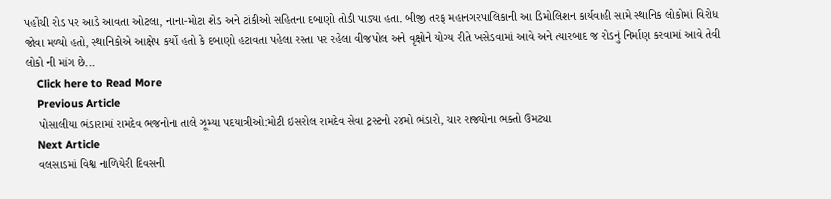પહોંચી રોડ પર આડે આવતા ઓટલા, નાના-મોટા શેડ અને ટાંકીઓ સહિતના દબાણો તોડી પાડ્યા હતા. બીજી તરફ મહાનગરપાલિકાની આ ડિમોલિશન કાર્યવાહી સામે સ્થાનિક લોકોમાં વિરોધ જોવા મળ્યો હતો, સ્થાનિકોએ આક્ષેપ કર્યો હતો કે દબાણો હટાવતા પહેલા રસ્તા પર રહેલા વીજપોલ અને વૃક્ષોને યોગ્ય રીતે ખસેડવામાં આવે અને ત્યારબાદ જ રોડનું નિર્માણ કરવામાં આવે તેવી લોકો ની માંગ છે...
    Click here to Read More
    Previous Article
    પોસાલીયા ભંડારામાં રામદેવ ભજનોના તાલે ઝૂમ્યા પદયાત્રીઓ:મોટી ઇસરોલ રામદેવ સેવા ટ્રસ્ટનો ૨૪મો ભંડારો, ચાર રાજ્યોના ભક્તો ઉમટ્યા
    Next Article
    વલસાડમાં વિશ્વ નાળિયેરી દિવસની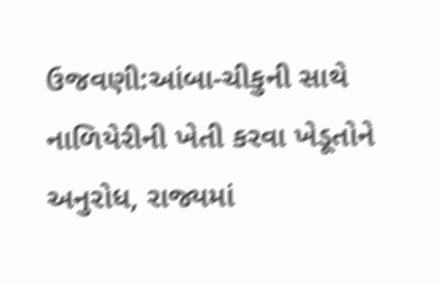ઉજવણી:આંબા-ચીકુની સાથે નાળિયેરીની ખેતી કરવા ખેડૂતોને અનુરોધ, રાજ્યમાં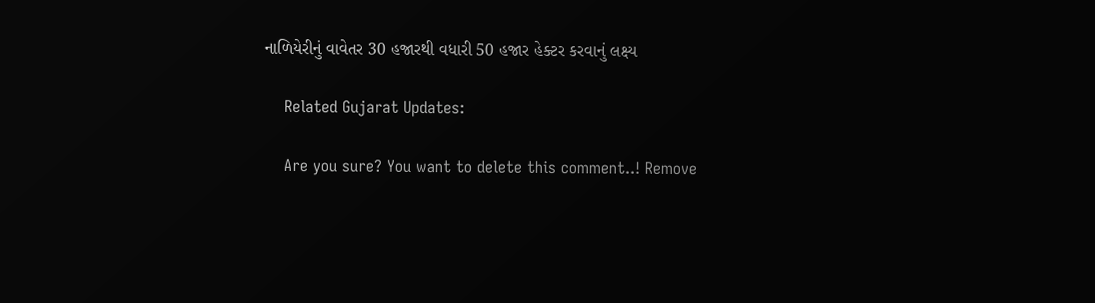નાળિયેરીનું વાવેતર 30 હજારથી વધારી 50 હજાર હેક્ટર કરવાનું લક્ષ્ય

    Related Gujarat Updates:

    Are you sure? You want to delete this comment..! Remove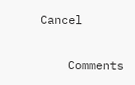Cancel

    Comments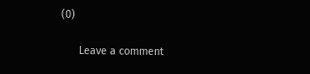(0)

      Leave a comment